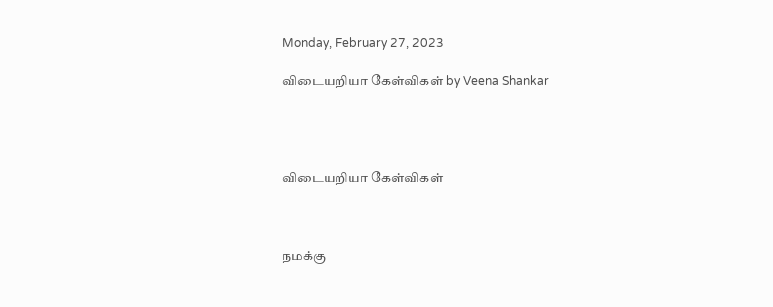Monday, February 27, 2023

விடையறியா கேள்விகள் by Veena Shankar




விடையறியா கேள்விகள்



நமக்கு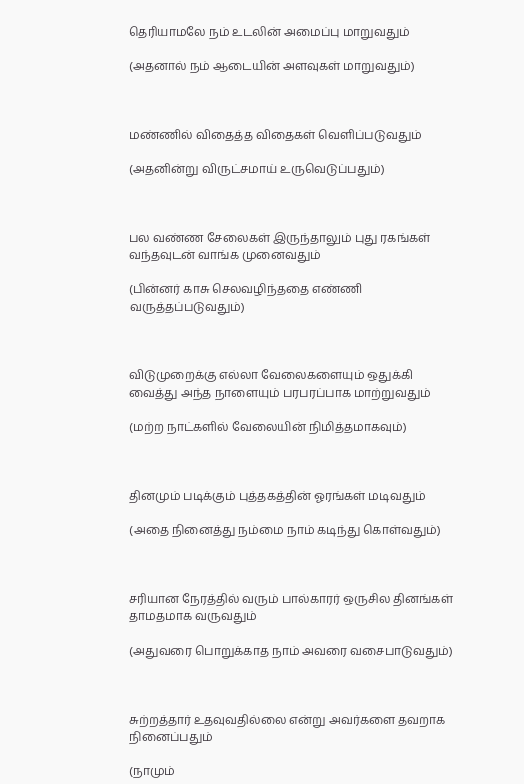தெரியாமலே நம் உடலின் அமைப்பு மாறுவதும்

(அதனால் நம் ஆடையின் அளவுகள் மாறுவதும்)



மண்ணில் விதைத்த விதைகள் வெளிப்படுவதும்

(அதனின்று விருட்சமாய் உருவெடுப்பதும்)



பல வண்ண சேலைகள் இருந்தாலும் புது ரகங்கள் வந்தவுடன் வாங்க முனைவதும்

(பின்னர் காசு செலவழிந்ததை எண்ணி வருத்தப்படுவதும்)



விடுமுறைக்கு எல்லா வேலைகளையும் ஒதுக்கி வைத்து அந்த நாளையும் பரபரப்பாக மாற்றுவதும்

(மற்ற நாட்களில் வேலையின் நிமித்தமாகவும்)



தினமும் படிக்கும் புத்தகத்தின் ஓரங்கள் மடிவதும்

(அதை நினைத்து நம்மை நாம் கடிந்து கொள்வதும்)



சரியான நேரத்தில் வரும் பால்காரர் ஒருசில தினங்கள் தாமதமாக வருவதும்

(அதுவரை பொறுக்காத நாம் அவரை வசைபாடுவதும்)



சுற்றத்தார் உதவுவதில்லை என்று அவர்களை தவறாக நினைப்பதும்

(நாமும்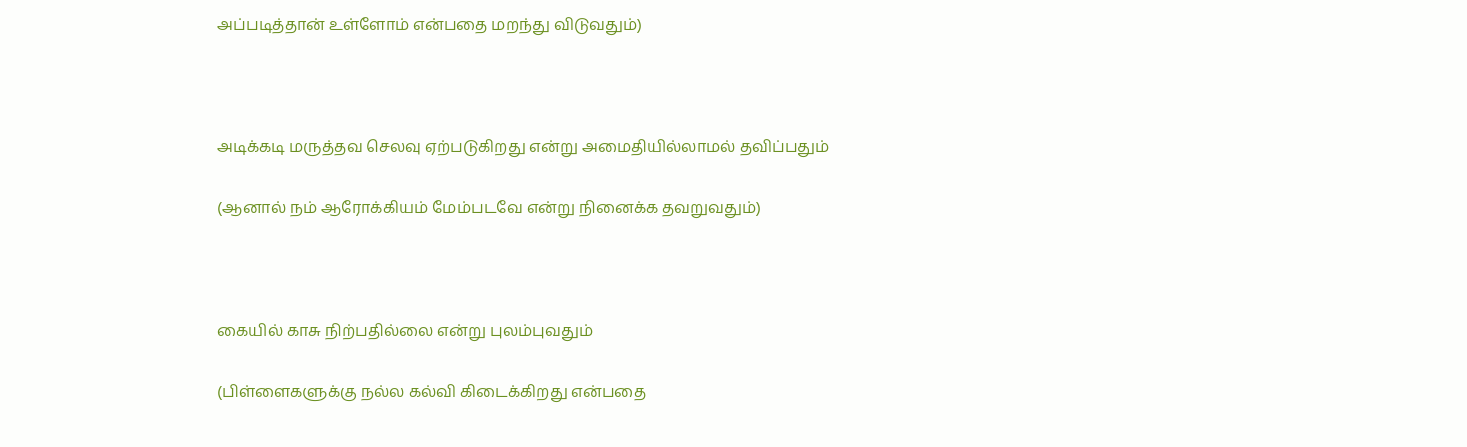அப்படித்தான் உள்ளோம் என்பதை மறந்து விடுவதும்)



அடிக்கடி மருத்தவ செலவு ஏற்படுகிறது என்று அமைதியில்லாமல் தவிப்பதும்

(ஆனால் நம் ஆரோக்கியம் மேம்படவே என்று நினைக்க தவறுவதும்)



கையில் காசு நிற்பதில்லை என்று புலம்புவதும்

(பிள்ளைகளுக்கு நல்ல கல்வி கிடைக்கிறது என்பதை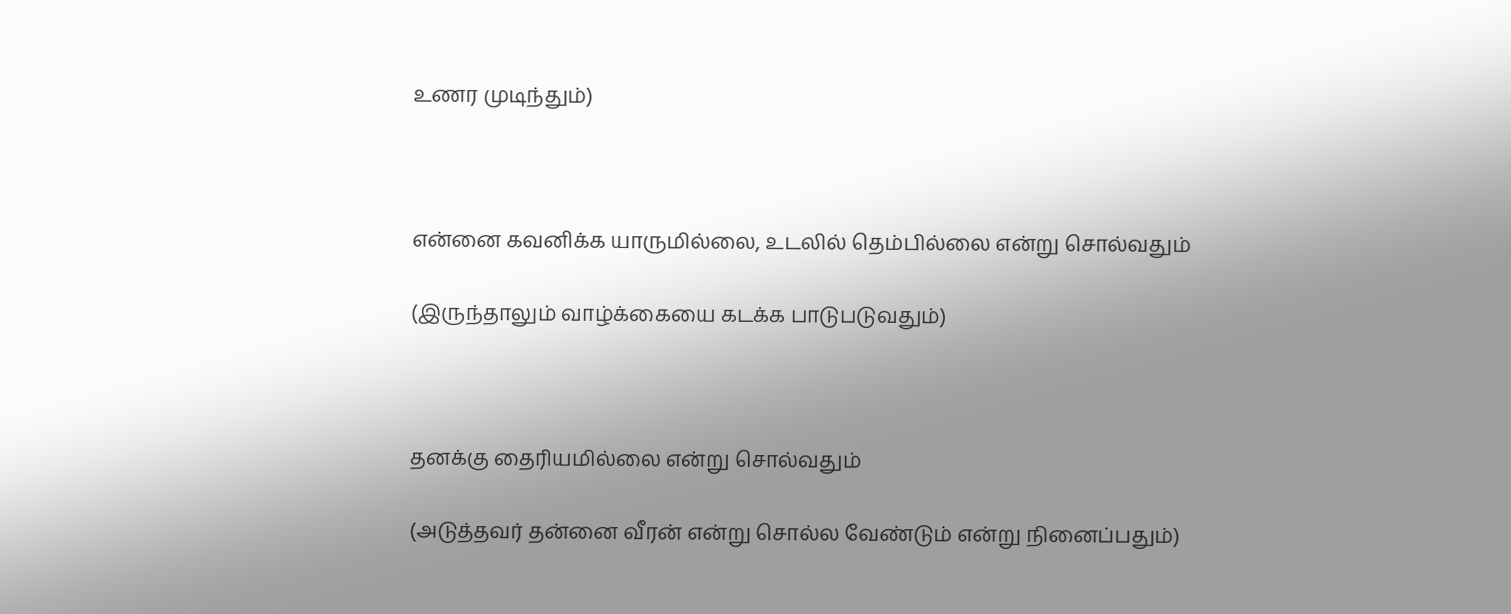உணர முடிந்தும்)



என்னை கவனிக்க யாருமில்லை, உடலில் தெம்பில்லை என்று சொல்வதும்

(இருந்தாலும் வாழ்க்கையை கடக்க பாடுபடுவதும்)



தனக்கு தைரியமில்லை என்று சொல்வதும்

(அடுத்தவர் தன்னை வீரன் என்று சொல்ல வேண்டும் என்று நினைப்பதும்)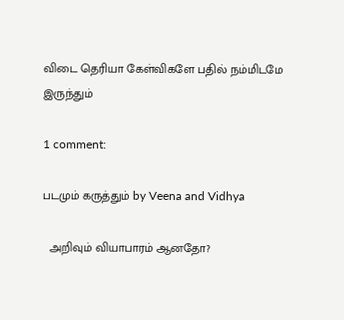விடை தெரியா கேள்விகளே பதில் நம்மிடமே இருந்தும்

1 comment:

படமும் கருத்தும் by Veena and Vidhya

  அறிவும் வியாபாரம் ஆனதோ?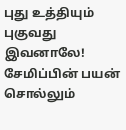புது உத்தியும் புகுவது இவனாலே! சேமிப்பின் பயன் சொல்லும்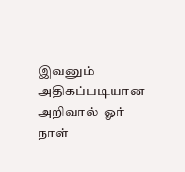இவனும் அதிகப்படியான அறிவால்  ஓர் நாள்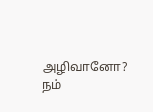அழிவானோ?  நம்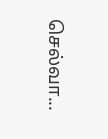செல்வா...